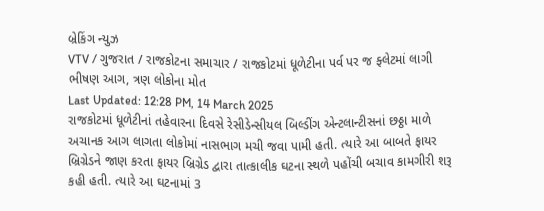બ્રેકિંગ ન્યુઝ
VTV / ગુજરાત / રાજકોટના સમાચાર / રાજકોટમાં ધૂળેટીના પર્વ પર જ ફ્લેટમાં લાગી ભીષણ આગ, ત્રણ લોકોના મોત
Last Updated: 12:28 PM, 14 March 2025
રાજકોટમાં ધૂળેટીનાં તહેવારના દિવસે રેસીડેન્સીયલ બિલ્ડીંગ એન્ટલાન્ટીસનાં છઠ્ઠા માળે અચાનક આગ લાગતા લોકોમાં નાસભાગ મચી જવા પામી હતી. ત્યારે આ બાબતે ફાયર બ્રિગ્રેડને જાણ કરતા ફાયર બ્રિગ્રેડ દ્વારા તાત્કાલીક ઘટના સ્થળે પહોંચી બચાવ કામગીરી શરૂ કહી હતી. ત્યારે આ ઘટનામાં 3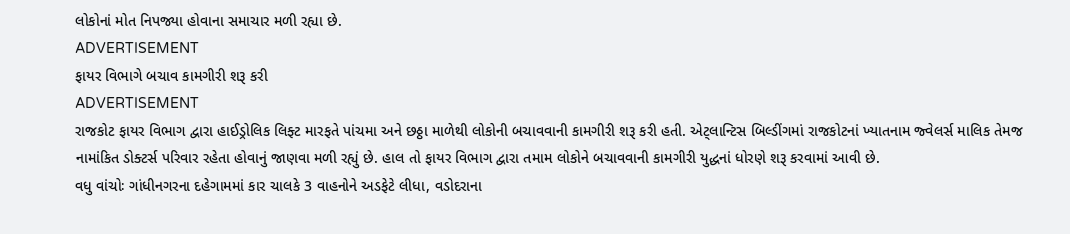લોકોનાં મોત નિપજ્યા હોવાના સમાચાર મળી રહ્યા છે.
ADVERTISEMENT
ફાયર વિભાગે બચાવ કામગીરી શરૂ કરી
ADVERTISEMENT
રાજકોટ ફાયર વિભાગ દ્વારા હાઈડ્રોલિક લિફ્ટ મારફતે પાંચમા અને છઠ્ઠા માળેથી લોકોની બચાવવાની કામગીરી શરૂ કરી હતી. એટ્લાન્ટિસ બિલ્ડીંગમાં રાજકોટનાં ખ્યાતનામ જ્વેલર્સ માલિક તેમજ નામાંકિત ડોક્ટર્સ પરિવાર રહેતા હોવાનું જાણવા મળી રહ્યું છે. હાલ તો ફાયર વિભાગ દ્વારા તમામ લોકોને બચાવવાની કામગીરી યુદ્ધનાં ધોરણે શરૂ કરવામાં આવી છે.
વધુ વાંચોઃ ગાંધીનગરના દહેગામમાં કાર ચાલકે 3 વાહનોને અડફેટે લીધા, વડોદરાના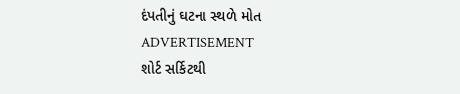દંપતીનું ઘટના સ્થળે મોત
ADVERTISEMENT
શોર્ટ સર્કિટથી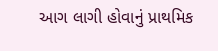આગ લાગી હોવાનું પ્રાથમિક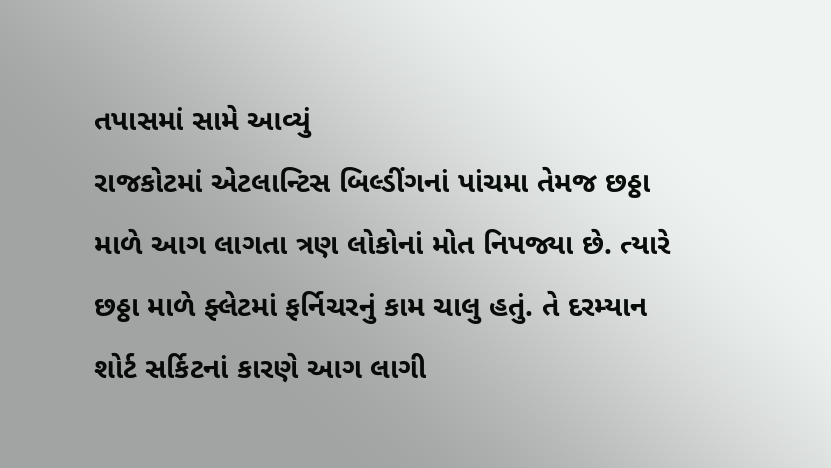તપાસમાં સામે આવ્યું
રાજકોટમાં એટલાન્ટિસ બિલ્ડીંગનાં પાંચમા તેમજ છઠ્ઠા માળે આગ લાગતા ત્રણ લોકોનાં મોત નિપજ્યા છે. ત્યારે છઠ્ઠા માળે ફ્લેટમાં ફર્નિચરનું કામ ચાલુ હતું. તે દરમ્યાન શોર્ટ સર્કિટનાં કારણે આગ લાગી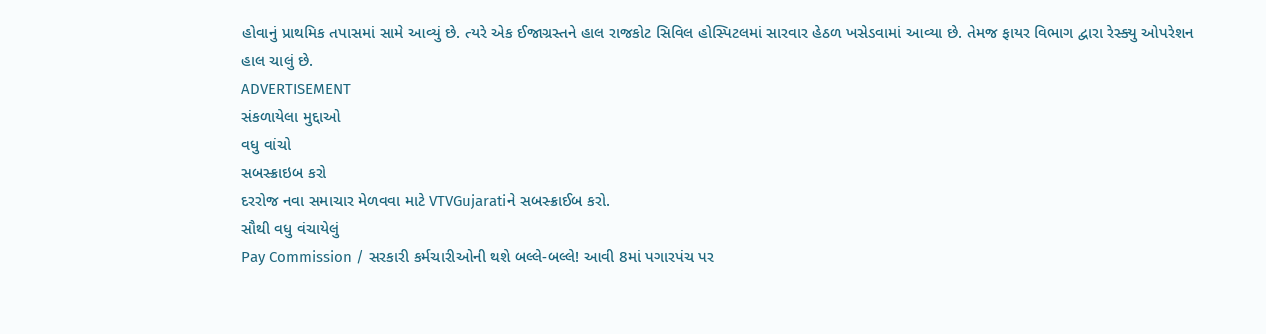હોવાનું પ્રાથમિક તપાસમાં સામે આવ્યું છે. ત્યરે એક ઈજાગ્રસ્તને હાલ રાજકોટ સિવિલ હોસ્પિટલમાં સારવાર હેઠળ ખસેડવામાં આવ્યા છે. તેમજ ફાયર વિભાગ દ્વારા રેસ્ક્યુ ઓપરેશન હાલ ચાલું છે.
ADVERTISEMENT
સંકળાયેલા મુદ્દાઓ
વધુ વાંચો
સબસ્ક્રાઇબ કરો
દરરોજ નવા સમાચાર મેળવવા માટે VTVGujaratiને સબસ્ક્રાઈબ કરો.
સૌથી વધુ વંચાયેલું
Pay Commission / સરકારી કર્મચારીઓની થશે બલ્લે-બલ્લે! આવી 8માં પગારપંચ પર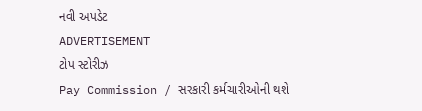નવી અપડેટ
ADVERTISEMENT
ટોપ સ્ટોરીઝ
Pay Commission / સરકારી કર્મચારીઓની થશે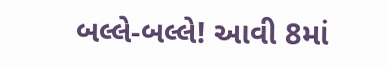બલ્લે-બલ્લે! આવી 8માં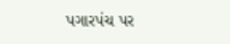પગારપંચ પર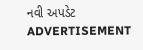નવી અપડેટ
ADVERTISEMENT